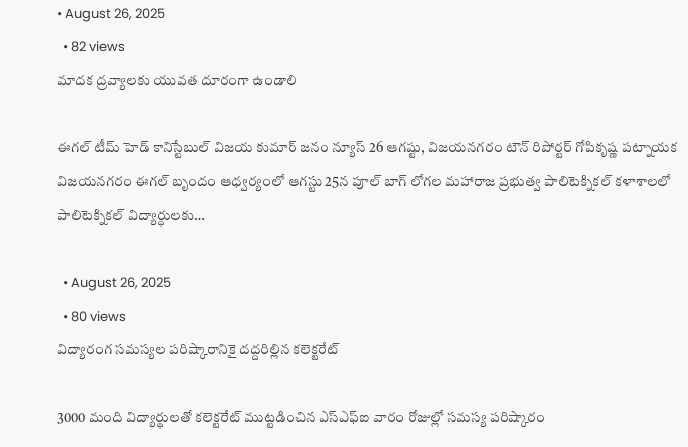• August 26, 2025
  • 82 views
మాదక ద్రవ్యాలకు యువత దూరంగా ఉండాలి

ఈగల్ టీమ్ హెడ్ కానిస్టేబుల్ విజయ కుమార్ జనం న్యూస్ 26 ఆగష్టు, విజయనగరం టౌన్ రిపోర్టర్ గోపికృష్ణ పట్నాయక విజయనగరం ఈగల్ బృందం ఆధ్వర్యంలో ఆగస్టు 25న పూల్ బాగ్ లోగల మహారాజ ప్రభుత్వ పాలిటెక్నికల్ కళాశాలలో పాలిటెక్నికల్ విద్యార్ధులకు…

  • August 26, 2025
  • 80 views
విద్యారంగ సమస్యల పరిష్కారానికై దద్దరిల్లిన కలెక్టరేట్

3000 మంది విద్యార్థులతో కలెక్టరేట్ ముట్టడించిన ఎస్ఎఫ్ఐ వారం రోజుల్లో సమస్య పరిష్కారం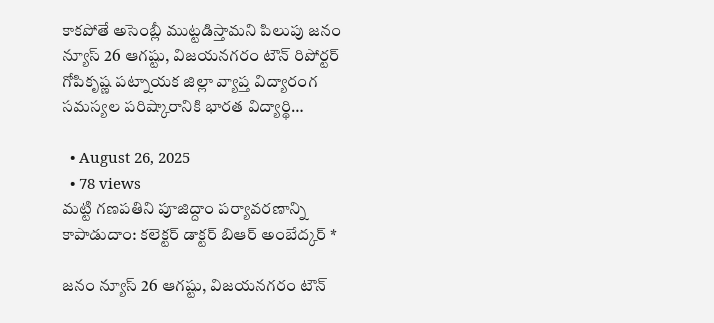కాకపోతే అసెంబ్లీ ముట్టడిస్తామని పిలుపు జనం న్యూస్ 26 ఆగష్టు, విజయనగరం టౌన్ రిపోర్టర్ గోపికృష్ణ పట్నాయక జిల్లా వ్యాప్త విద్యారంగ సమస్యల పరిష్కారానికి భారత విద్యార్థి…

  • August 26, 2025
  • 78 views
మట్టి గణపతిని పూజిద్దాం పర్యావరణాన్ని కాపాడుదాం: కలెక్టర్ డాక్టర్ బిఆర్ అంబేద్కర్ *

జనం న్యూస్ 26 ఆగష్టు, విజయనగరం టౌన్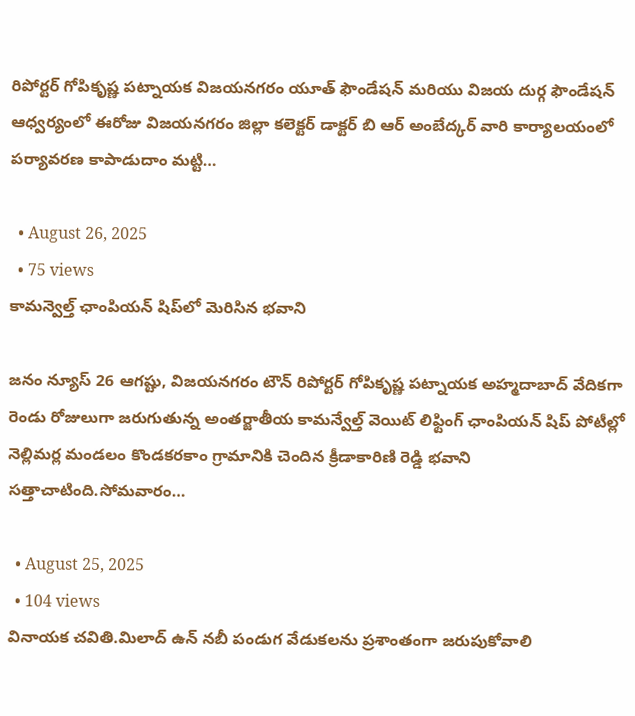రిపోర్టర్ గోపికృష్ణ పట్నాయక విజయనగరం యూత్ ఫౌండేషన్ మరియు విజయ దుర్గ ఫౌండేషన్ ఆధ్వర్యంలో ఈరోజు విజయనగరం జిల్లా కలెక్టర్ డాక్టర్ బి ఆర్ అంబేద్కర్ వారి కార్యాలయంలో పర్యావరణ కాపాడుదాం మట్టి…

  • August 26, 2025
  • 75 views
కామన్వెల్త్‌ ఛాంపియన్‌ షిప్‌లో మెరిసిన భవాని

జనం న్యూస్ 26 ఆగష్టు, విజయనగరం టౌన్ రిపోర్టర్ గోపికృష్ణ పట్నాయక అహ్మదాబాద్‌ వేదికగా రెండు రోజులుగా జరుగుతున్న అంతర్జాతీయ కామన్వేల్త్‌ వెయిట్‌ లిఫ్టింగ్‌ ఛాంపియన్‌ షిప్‌ పోటీల్లో నెల్లిమర్ల మండలం కొండకరకాం గ్రామానికి చెందిన క్రీడాకారిణి రెడ్డి భవాని సత్తాచాటింది.సోమవారం…

  • August 25, 2025
  • 104 views
వినాయక చవితి.మిలాద్ ఉన్ నబీ పండుగ వేడుకలను ప్రశాంతంగా జరుపుకోవాలి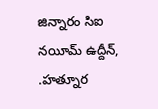జిన్నారం సిఐ నయీమ్ ఉద్దీన్, .హత్నూర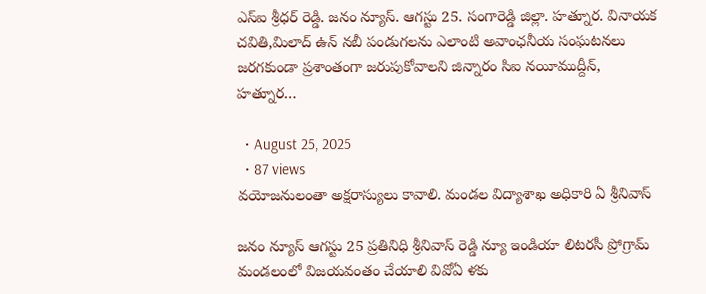ఎస్ఐ శ్రీధర్ రెడ్డి. జనం న్యూస్. ఆగస్టు 25. సంగారెడ్డి జిల్లా. హత్నూర. వినాయక చవితి,మిలాద్ ఉన్ నబీ పండుగలను ఎలాంటి అవాంఛనీయ సంఘటనలు జరగకుండా ప్రశాంతంగా జరుపుకోవాలని జిన్నారం సిఐ నయీముద్దీన్, హత్నూర…

  • August 25, 2025
  • 87 views
వయోజనులంతా అక్షరాస్యులు కావాలి. మండల విద్యాశాఖ అధికారి ఏ శ్రీనివాస్

జనం న్యూస్ ఆగస్టు 25 ప్రతినిధి శ్రీనివాస్ రెడ్డి న్యూ ఇండియా లిటరసీ ప్రోగ్రామ్ మండలంలో విజయవంతం చేయాలి వివోఏ ళకు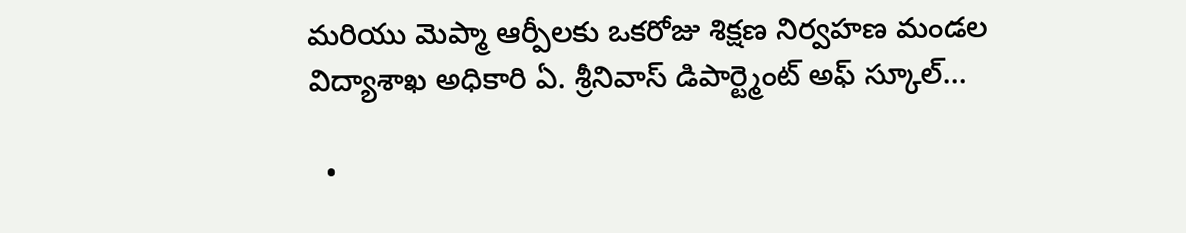మరియు మెప్మా ఆర్పీలకు ఒకరోజు శిక్షణ నిర్వహణ మండల విద్యాశాఖ అధికారి ఏ. శ్రీనివాస్ డిపార్ట్మెంట్ అఫ్ స్కూల్…

  •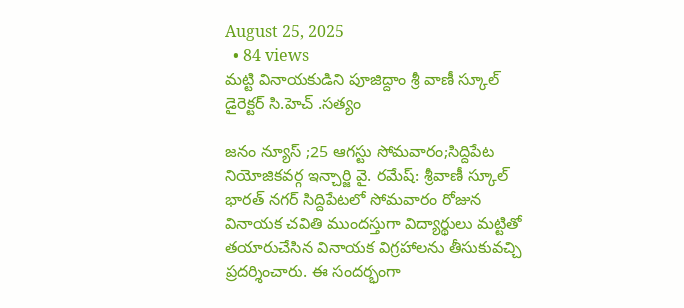August 25, 2025
  • 84 views
మట్టి వినాయకుడిని పూజిద్దాం శ్రీ వాణీ స్కూల్ డైరెక్టర్ సి.హెచ్ .సత్యం

జనం న్యూస్ ;25 ఆగస్టు సోమవారం;సిద్దిపేట నియోజికవర్గ ఇన్చార్జి వై. రమేష్: శ్రీవాణీ స్కూల్ భారత్ నగర్ సిద్దిపేటలో సోమవారం రోజున వినాయక చవితి ముందస్తుగా విద్యార్థులు మట్టితో తయారుచేసిన వినాయక విగ్రహాలను తీసుకువచ్చి ప్రదర్శించారు. ఈ సందర్భంగా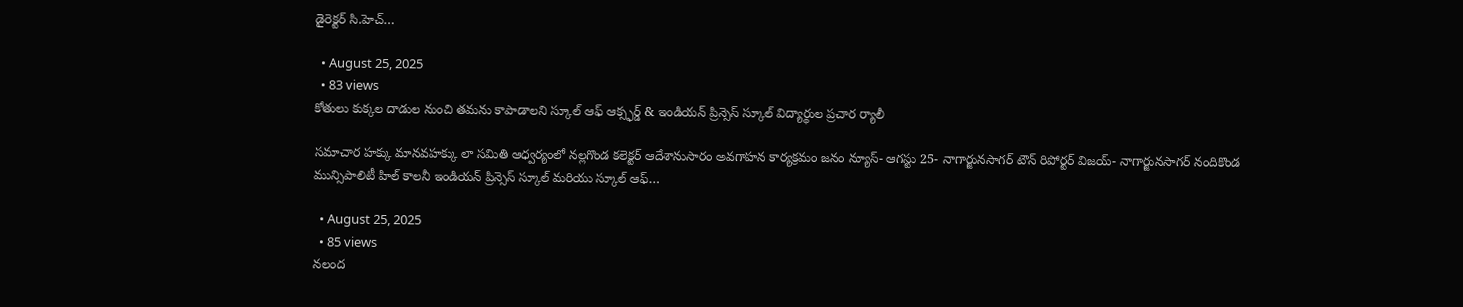డైరెక్టర్ సి.హెచ్…

  • August 25, 2025
  • 83 views
కోతులు కుక్కల దాడుల నుంచి తమను కాపాడాలని స్కూల్ ఆఫ్ ఆక్స్ఫర్డ్ & ఇండియన్ ప్రిన్సెస్ స్కూల్ విద్యార్థుల ప్రచార ర్యాలీ

సమాచార హక్కు మానవహక్కు లా సమితి ఆధ్వర్యంలో నల్లగొండ కలెక్టర్ ఆదేశానుసారం అవగాహన కార్యక్రమం జనం న్యూస్- ఆగస్టు 25- నాగార్జునసాగర్ టౌన్ రిపోర్టర్ విజయ్- నాగార్జునసాగర్ నందికొండ మున్సిపాలిటీ హిల్ కాలనీ ఇండియన్ ప్రిన్సెస్ స్కూల్ మరియు స్కూల్ ఆఫ్…

  • August 25, 2025
  • 85 views
నలంద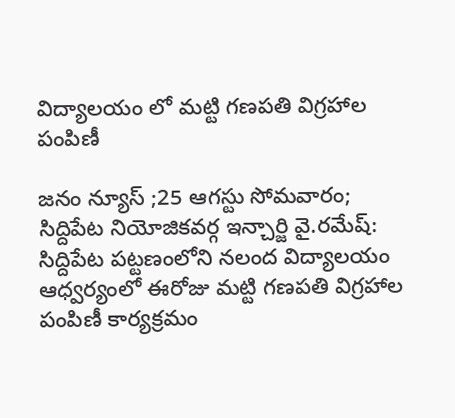విద్యాలయం లో మట్టి గణపతి విగ్రహాల పంపిణీ

జనం న్యూస్ ;25 ఆగస్టు సోమవారం; సిద్దిపేట నియోజికవర్గ ఇన్చార్జి వై.రమేష్: సిద్దిపేట పట్టణంలోని నలంద విద్యాలయం ఆధ్వర్యంలో ఈరోజు మట్టి గణపతి విగ్రహాల పంపిణీ కార్యక్రమం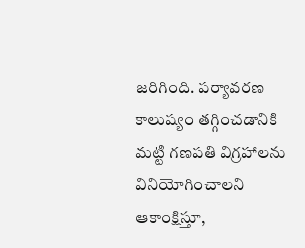జరిగింది. పర్యావరణ కాలుష్యం తగ్గించడానికి మట్టి గణపతి విగ్రహాలను వినియోగించాలని ఆకాంక్షిస్తూ,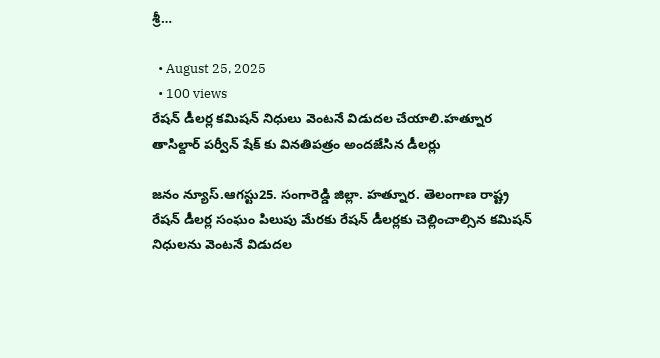శ్రీ…

  • August 25, 2025
  • 100 views
రేషన్ డీలర్ల కమిషన్ నిధులు వెంటనే విడుదల చేయాలి.హత్నూర తాసిల్దార్ పర్వీన్ షేక్ కు వినతిపత్రం అందజేసిన డీలర్లు

జనం న్యూస్.ఆగస్టు25. సంగారెడ్డి జిల్లా. హత్నూర. తెలంగాణ రాష్ట్ర రేషన్ డీలర్ల సంఘం పిలుపు మేరకు రేషన్ డీలర్లకు చెల్లించాల్సిన కమిషన్ నిధులను వెంటనే విడుదల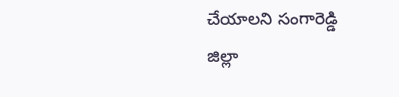చేయాలని సంగారెడ్డి జిల్లా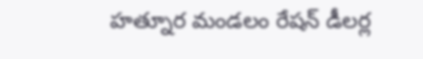హత్నూర మండలం రేషన్ డీలర్ల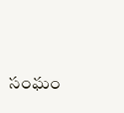సంఘం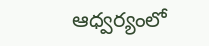ఆధ్వర్యంలో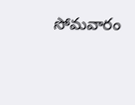సోమవారం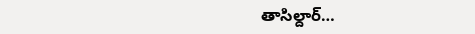తాసిల్దార్…